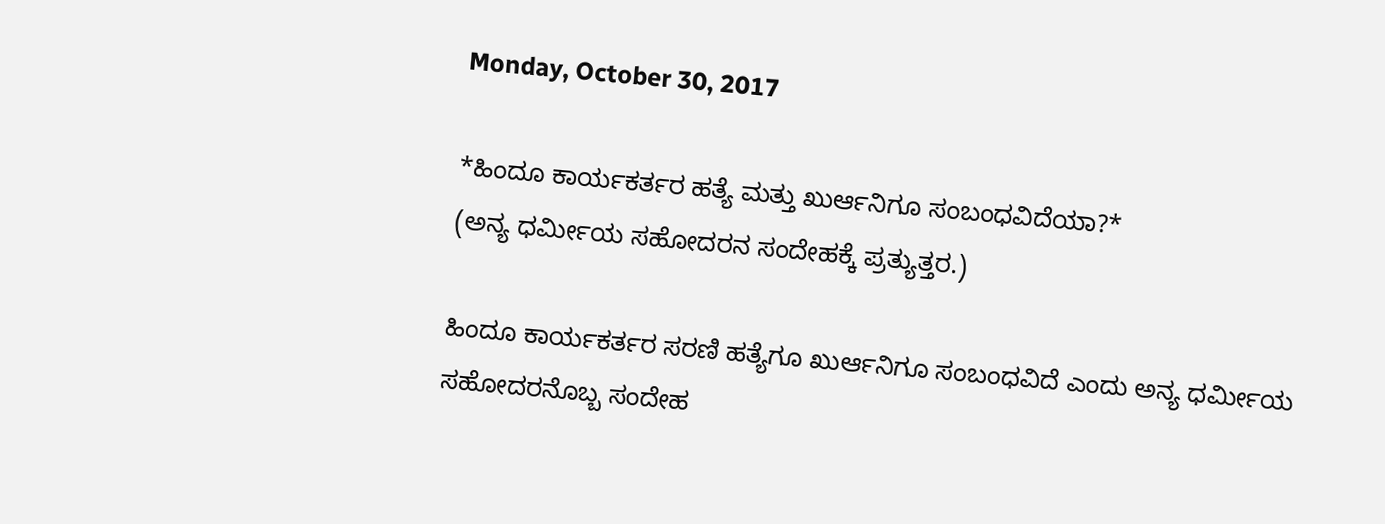Monday, October 30, 2017

*ಹಿಂದೂ ಕಾರ್ಯಕರ್ತರ ಹತ್ಯೆ ಮತ್ತು ಖುರ್ಆನಿಗೂ ಸಂಬಂಧವಿದೆಯಾ?*
(ಅನ್ಯ ಧರ್ಮೀಯ ಸಹೋದರನ ಸಂದೇಹಕ್ಕೆ ಪ್ರತ್ಯುತ್ತರ.)

ಹಿಂದೂ ಕಾರ್ಯಕರ್ತರ ಸರಣಿ ಹತ್ಯೆಗೂ ಖುರ್ಆನಿಗೂ ಸಂಬಂಧವಿದೆ ಎಂದು ಅನ್ಯ ಧರ್ಮೀಯ ಸಹೋದರನೊಬ್ಬ ಸಂದೇಹ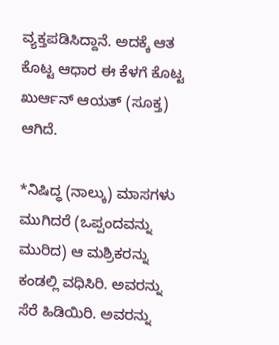ವ್ಯಕ್ತಪಡಿಸಿದ್ದಾನೆ. ಅದಕ್ಕೆ ಆತ ಕೊಟ್ಟ ಆಧಾರ ಈ ಕೆಳಗೆ ಕೊಟ್ಟ ಖುರ್ಆನ್ ಆಯತ್ (ಸೂಕ್ತ) ಆಗಿದೆ.

*ನಿಷಿದ್ಧ (ನಾಲ್ಕು) ಮಾಸಗಳು ಮುಗಿದರೆ (ಒಪ್ಪಂದವನ್ನು ಮುರಿದ) ಆ ಮಶ್ರಿಕರನ್ನು ಕಂಡಲ್ಲಿ ವಧಿಸಿರಿ. ಅವರನ್ನು ಸೆರೆ ಹಿಡಿಯಿರಿ. ಅವರನ್ನು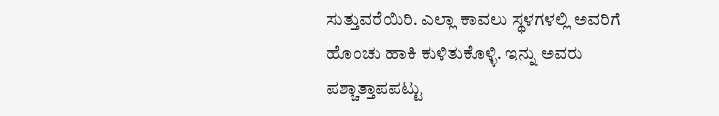ಸುತ್ತುವರೆಯಿರಿ. ಎಲ್ಲಾ ಕಾವಲು ಸ್ಥಳಗಳಲ್ಲಿ ಅವರಿಗೆ ಹೊಂಚು ಹಾಕಿ ಕುಳಿತುಕೊಳ್ಳಿ. ಇನ್ನು ಅವರು ಪಶ್ಚಾತ್ತಾಪಪಟ್ಟು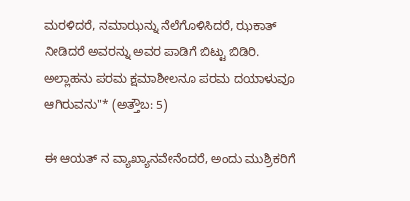ಮರಳಿದರೆ, ನಮಾಝನ್ನು ನೆಲೆಗೊಳಿಸಿದರೆ, ಝಕಾತ್ ನೀಡಿದರೆ ಅವರನ್ನು ಅವರ ಪಾಡಿಗೆ ಬಿಟ್ಟು ಬಿಡಿರಿ. ಅಲ್ಲಾಹನು ಪರಮ ಕ್ಷಮಾಶೀಲನೂ ಪರಮ ದಯಾಳುವೂ ಆಗಿರುವನು"* (ಅತ್ತೌಬ: 5)

ಈ ಆಯತ್ ನ ವ್ಯಾಖ್ಯಾನವೇನೆಂದರೆ, ಅಂದು ಮುಶ್ರಿಕರಿಗೆ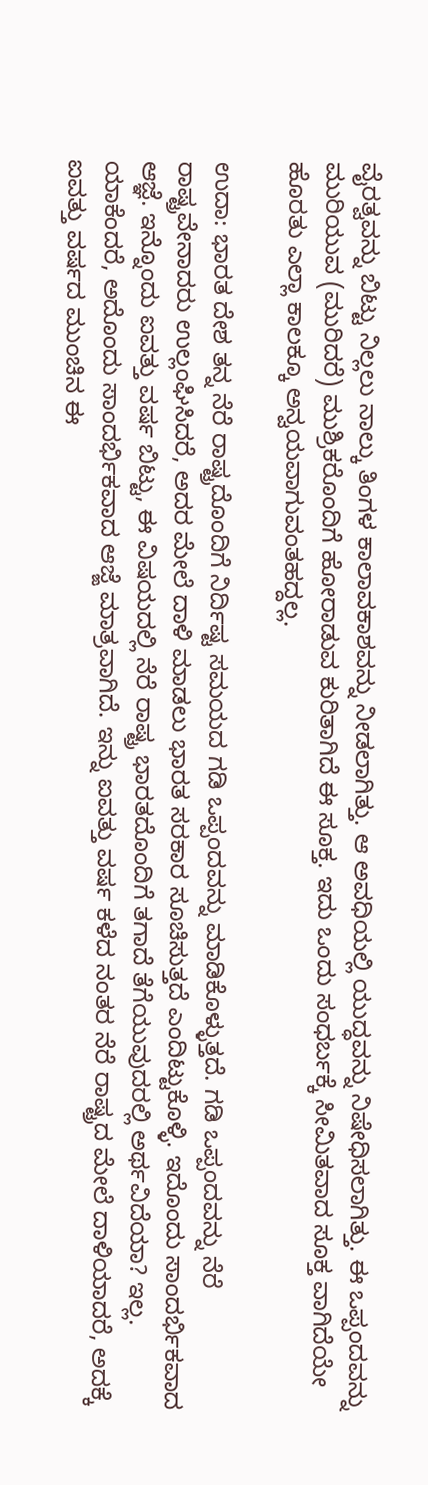ವೈರತ್ವವನ್ನು ಬಿಟ್ಟು ನಿಲ್ಲಲು ನಾಲ್ಕು ತಿಂಗಳ ಕಾಲಾವಕಾಶವನ್ನು ನೀಡಲಾಗಿತ್ತು. ಆ ಅವಧಿಯಲ್ಲಿ ಯುದ್ಧವನ್ನು ನಿಷೇಧಿಸಲಾಗಿತ್ತು. ಈ ಒಪ್ಪಂದವನ್ನು ಮುರಿಯುವ (ಮುರಿದರೆ) ಮುಶ್ರಿಕರೊಂದಿಗೆ ಹೋರಾಡುವ ಕುರಿತಾಗಿದೆ ಈ ಸೂಕ್ತ. ಇದು ಒಂದು ಸಂಧರ್ಬಕ್ಕೆ ಸೀಮಿತವಾದ ಸೂಕ್ತ ವಾಗಿದೆಯೇ ಹೊರತು ಎಲ್ಲಾ ಕಾಲಕ್ಕೂ ಅನ್ವಯವಾಗುವಂತಹದ್ದಲ್ಲ.

ಉದಾ: ಭಾರತ ದೇಶ ತನ್ನ ನೆರೆ ರಾಷ್ಟ್ರದೊಂದಿಗೆ ನಿರ್ದಿಷ್ಟ ಸಮಯದ ಗಡಿ ಒಪ್ಪಂದವನ್ನು ಮಾಡಿಕೊಳ್ಳುತ್ತದೆ. ಗಡಿ ಒಪ್ಪಂದವನ್ನು ನೆರೆ ರಾಷ್ಟ್ರವೇನಾದರು ಉಲ್ಲಂಘಿಸಿದರೆ, ಅದರ ಮೇಲೆ ದಾಳಿ ಮಾಡಲು ಭಾರತ ಸರಕಾರ ಸೂಚಿಸುತ್ತದೆ ಎಂದಿಟ್ಟುಕೊಳ್ಳಿ. ಇದೊಂದು ಸಾಂದರ್ಭಿಕವಾದ ಆಜ್ಞೆ. ಇನ್ನೊಂದು ಐವತ್ತು ವರ್ಷ ಬಿಟ್ಟು, ಈ ವಿಷಯದಲ್ಲಿ ನೆರೆ ರಾಷ್ಟ್ರ ಭಾರತದೊಂದಿಗೆ ತಗಾದೆ ತೆಗೆಯುವುದರಲ್ಲಿ ಅರ್ಥವಿದೆಯಾ? ಇಲ್ಲ. ಯಾಕೆಂದರೆ, ಅದೊಂದು ಸಾಂದರ್ಭಿಕವಾದ ಆಜ್ಙೆ ಮಾತ್ರವಾಗಿದೆ. ಇನ್ನು ಐವತ್ತು ವರ್ಷ ಕಳೆದ ನಂತರ ನೆರೆ ರಾಷ್ಟ್ರದ ಮೇಲೆ ದಾಳಿಯಾದರೆ, ಅದಕ್ಕೆ ಐವತ್ತು ವರ್ಷದ ಮುಂಚಿನ ಈ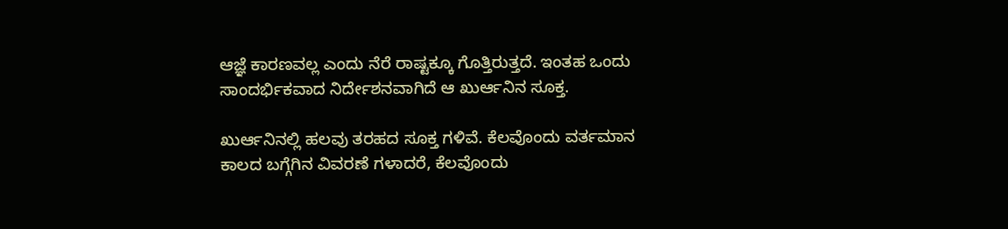ಆಜ್ಞೆ ಕಾರಣವಲ್ಲ ಎಂದು ನೆರೆ ರಾಷ್ಟಕ್ಕೂ ಗೊತ್ತಿರುತ್ತದೆ. ಇಂತಹ ಒಂದು ಸಾಂದರ್ಭಿಕವಾದ ನಿರ್ದೇಶನವಾಗಿದೆ ಆ ಖುರ್ಆನಿನ ಸೂಕ್ತ.

ಖುರ್ಆನಿನಲ್ಲಿ ಹಲವು ತರಹದ ಸೂಕ್ತ ಗಳಿವೆ. ಕೆಲವೊಂದು ವರ್ತಮಾನ ಕಾಲದ ಬಗ್ಗೆಗಿನ ವಿವರಣೆ ಗಳಾದರೆ, ಕೆಲವೊಂದು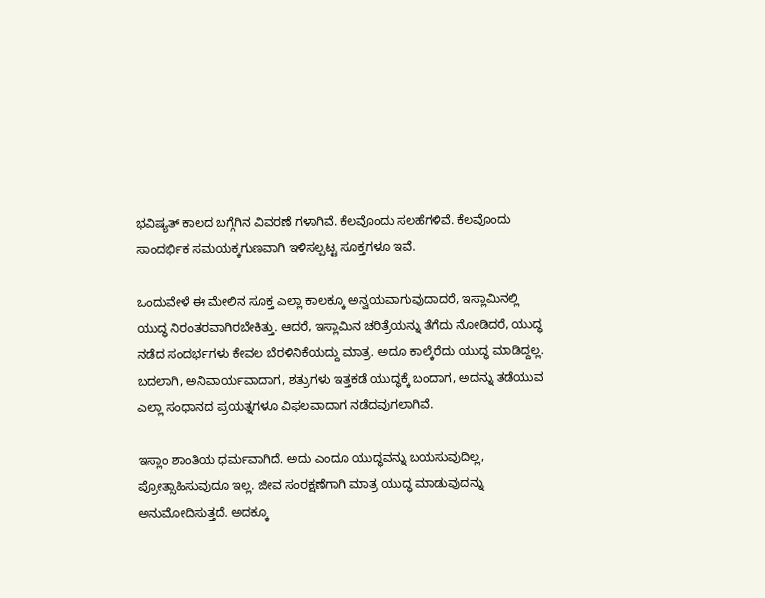ಭವಿಷ್ಯತ್ ಕಾಲದ ಬಗ್ಗೆಗಿನ ವಿವರಣೆ ಗಳಾಗಿವೆ. ಕೆಲವೊಂದು ಸಲಹೆಗಳಿವೆ. ಕೆಲವೊಂದು ಸಾಂದರ್ಭಿಕ ಸಮಯಕ್ಕಗುಣವಾಗಿ ಇಳಿಸಲ್ಪಟ್ಟ ಸೂಕ್ತಗಳೂ ಇವೆ.

ಒಂದುವೇಳೆ ಈ ಮೇಲಿನ ಸೂಕ್ತ ಎಲ್ಲಾ ಕಾಲಕ್ಕೂ ಅನ್ವಯವಾಗುವುದಾದರೆ, ಇಸ್ಲಾಮಿನಲ್ಲಿ ಯುದ್ಧ ನಿರಂತರವಾಗಿರಬೇಕಿತ್ತು. ಆದರೆ, ಇಸ್ಲಾಮಿನ ಚರಿತ್ರೆಯನ್ನು ತೆಗೆದು ನೋಡಿದರೆ, ಯುದ್ಧ ನಡೆದ ಸಂದರ್ಭಗಳು ಕೇವಲ ಬೆರಳಿನಿಕೆಯದ್ದು ಮಾತ್ರ. ಅದೂ ಕಾಲ್ಕೆರೆದು ಯುದ್ಧ ಮಾಡಿದ್ದಲ್ಲ. ಬದಲಾಗಿ, ಅನಿವಾರ್ಯವಾದಾಗ, ಶತ್ರುಗಳು ಇತ್ತಕಡೆ ಯುದ್ಧಕ್ಕೆ ಬಂದಾಗ, ಅದನ್ನು ತಡೆಯುವ ಎಲ್ಲಾ ಸಂಧಾನದ ಪ್ರಯತ್ನಗಳೂ ವಿಫಲವಾದಾಗ ನಡೆದವುಗಲಾಗಿವೆ.

ಇಸ್ಲಾಂ ಶಾಂತಿಯ ಧರ್ಮವಾಗಿದೆ. ಅದು ಎಂದೂ ಯುದ್ಧವನ್ನು ಬಯಸುವುದಿಲ್ಲ, ಪ್ರೋತ್ಸಾಹಿಸುವುದೂ ಇಲ್ಲ. ಜೀವ ಸಂರಕ್ಷಣೆಗಾಗಿ ಮಾತ್ರ ಯುದ್ಧ ಮಾಡುವುದನ್ನು ಅನುಮೋದಿಸುತ್ತದೆ. ಅದಕ್ಕೂ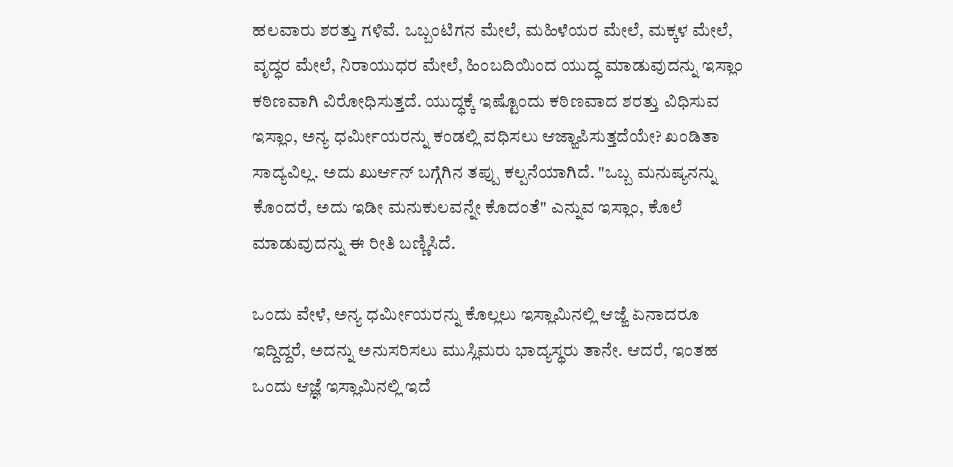ಹಲವಾರು ಶರತ್ತು ಗಳಿವೆ. ಒಬ್ಬಂಟಿಗನ ಮೇಲೆ, ಮಹಿಳೆಯರ ಮೇಲೆ, ಮಕ್ಕಳ ಮೇಲೆ, ವೃದ್ಧರ ಮೇಲೆ, ನಿರಾಯುಧರ ಮೇಲೆ, ಹಿಂಬದಿಯಿಂದ ಯುದ್ಧ ಮಾಡುವುದನ್ನು ಇಸ್ಲಾಂ ಕಠಿಣವಾಗಿ ವಿರೋಧಿಸುತ್ತದೆ. ಯುದ್ಧಕ್ಕೆ ಇಷ್ಟೊಂದು ಕಠಿಣವಾದ ಶರತ್ತು ವಿಧಿಸುವ ಇಸ್ಲಾಂ, ಅನ್ಯ ಧರ್ಮೀಯರನ್ನು ಕಂಡಲ್ಲಿ ವಧಿಸಲು ಆಜ್ಙಾಪಿಸುತ್ತದೆಯೇ? ಖಂಡಿತಾ ಸಾದ್ಯವಿಲ್ಲ. ಅದು ಖುರ್ಆನ್ ಬಗ್ಗೆಗಿನ ತಪ್ಪು ಕಲ್ಪನೆಯಾಗಿದೆ. "ಒಬ್ಬ ಮನುಷ್ಯನನ್ನು ಕೊಂದರೆ, ಅದು ಇಡೀ ಮನುಕುಲವನ್ನೇ ಕೊದಂತೆ" ಎನ್ನುವ ಇಸ್ಲಾಂ, ಕೊಲೆ ಮಾಡುವುದನ್ನು ಈ ರೀತಿ ಬಣ್ಣಿಸಿದೆ.

ಒಂದು ವೇಳೆ, ಅನ್ಯ ಧರ್ಮೀಯರನ್ನು ಕೊಲ್ಲಲು ಇಸ್ಲಾಮಿನಲ್ಲಿ ಆಜ್ಙೆ ಏನಾದರೂ ಇದ್ದಿದ್ದರೆ, ಅದನ್ನು ಅನುಸರಿಸಲು ಮುಸ್ಲಿಮರು ಭಾದ್ಯಸ್ಥರು ತಾನೇ. ಆದರೆ, ಇಂತಹ ಒಂದು ಆಜ್ಞೆ ಇಸ್ಲಾಮಿನಲ್ಲಿ ಇದೆ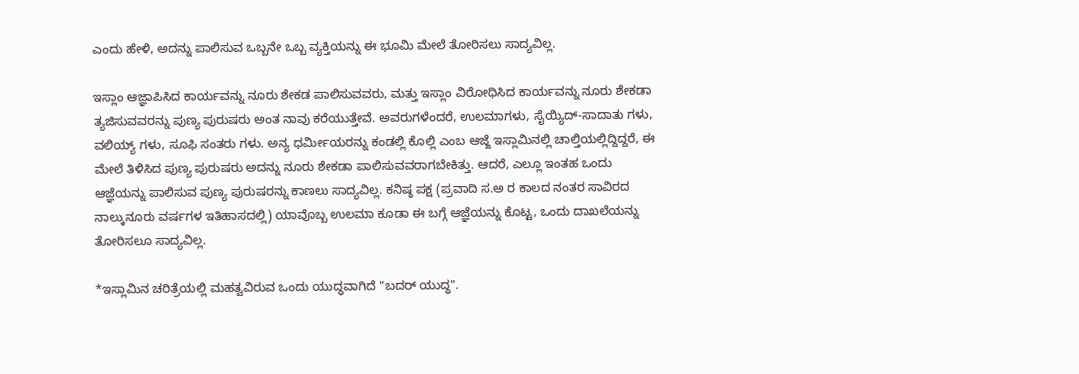ಎಂದು ಹೇಳಿ, ಅದನ್ನು ಪಾಲಿಸುವ ಒಬ್ಬನೇ ಒಬ್ಬ ವ್ಯಕ್ತಿಯನ್ನು ಈ ಭೂಮಿ ಮೇಲೆ ತೋರಿಸಲು ಸಾದ್ಯವಿಲ್ಲ.

ಇಸ್ಲಾಂ ಆಜ್ಞಾಪಿಸಿದ ಕಾರ್ಯವನ್ನು ನೂರು ಶೇಕಡ ಪಾಲಿಸುವವರು, ಮತ್ತು ಇಸ್ಲಾಂ ವಿರೋಧಿಸಿದ ಕಾರ್ಯವನ್ನು ನೂರು ಶೇಕಡಾ ತ್ಯಜಿಸುವವರನ್ನು ಪುಣ್ಯ ಪುರುಷರು ಅಂತ ನಾವು ಕರೆಯುತ್ತೇವೆ. ಅವರುಗಳೆಂದರೆ, ಉಲಮಾಗಳು, ಸೈಯ್ಯಿದ್-ಸಾದಾತು ಗಳು, ವಲಿಯ್ಯ್ ಗಳು, ಸೂಫಿ ಸಂತರು ಗಳು. ಅನ್ಯ ಧರ್ಮೀಯರನ್ನು ಕಂಡಲ್ಲಿ ಕೊಲ್ಲಿ ಎಂಬ ಆಜ್ಙೆ ಇಸ್ಲಾಮಿನಲ್ಲಿ ಚಾಲ್ತಿಯಲ್ಲಿದ್ದಿದ್ದರೆ, ಈ ಮೇಲೆ ತಿಳಿಸಿದ ಪುಣ್ಯ ಪುರುಷರು ಅದನ್ನು ನೂರು ಶೇಕಡಾ ಪಾಲಿಸುವವರಾಗಬೇಕಿತ್ತು. ಆದರೆ, ಎಲ್ಲೂ ಇಂತಹ ಒಂದು ಆಜ್ಞೆಯನ್ನು ಪಾಲಿಸುವ ಪುಣ್ಯ ಪುರುಷರನ್ನು ಕಾಣಲು ಸಾದ್ಯವಿಲ್ಲ. ಕನಿಷ್ಠ ಪಕ್ಷ (ಪ್ರವಾದಿ ಸ.ಅ ರ ಕಾಲದ ನಂತರ ಸಾವಿರದ ನಾಲ್ಕುನೂರು ವರ್ಷಗಳ ಇತಿಹಾಸದಲ್ಲಿ) ಯಾವೊಬ್ಬ ಉಲಮಾ ಕೂಡಾ ಈ ಬಗ್ಗೆ ಆಜ್ಞೆಯನ್ನು ಕೊಟ್ಟ, ಒಂದು ದಾಖಲೆಯನ್ನು ತೋರಿಸಲೂ ಸಾದ್ಯವಿಲ್ಲ.

*ಇಸ್ಲಾಮಿನ ಚರಿತ್ರೆಯಲ್ಲಿ ಮಹತ್ವವಿರುವ ಒಂದು ಯುದ್ಧವಾಗಿದೆ "ಬದರ್ ಯುದ್ಧ".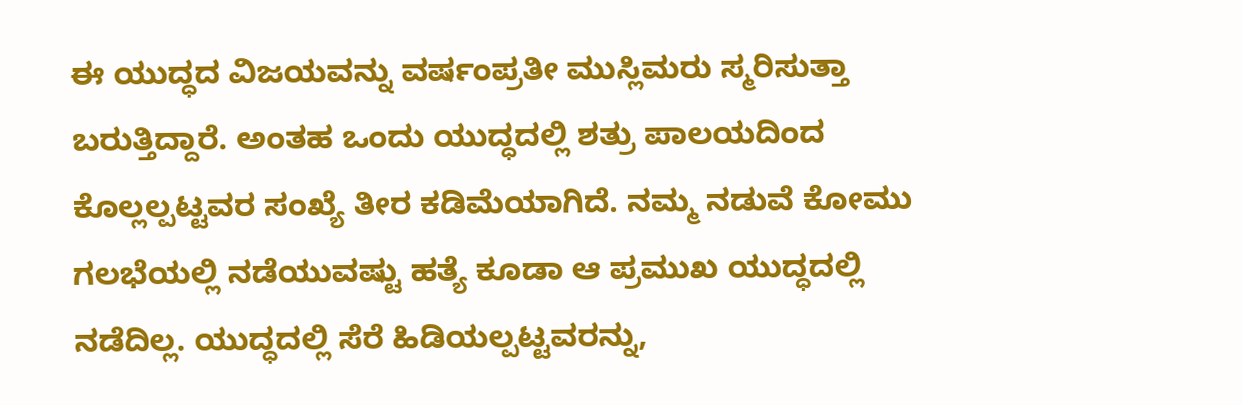ಈ ಯುದ್ಧದ ವಿಜಯವನ್ನು ವರ್ಷಂಪ್ರತೀ ಮುಸ್ಲಿಮರು ಸ್ಮರಿಸುತ್ತಾ ಬರುತ್ತಿದ್ದಾರೆ. ಅಂತಹ ಒಂದು ಯುದ್ಧದಲ್ಲಿ ಶತ್ರು ಪಾಲಯದಿಂದ ಕೊಲ್ಲಲ್ಪಟ್ಟವರ ಸಂಖ್ಯೆ ತೀರ ಕಡಿಮೆಯಾಗಿದೆ. ನಮ್ಮ ನಡುವೆ ಕೋಮು ಗಲಭೆಯಲ್ಲಿ ನಡೆಯುವಷ್ಟು ಹತ್ಯೆ ಕೂಡಾ ಆ ಪ್ರಮುಖ ಯುದ್ಧದಲ್ಲಿ ನಡೆದಿಲ್ಲ. ಯುದ್ಧದಲ್ಲಿ ಸೆರೆ ಹಿಡಿಯಲ್ಪಟ್ಟವರನ್ನು,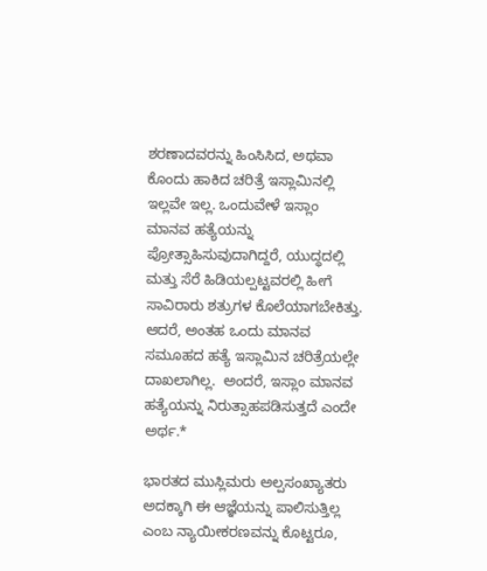ಶರಣಾದವರನ್ನು ಹಿಂಸಿಸಿದ, ಅಥವಾ ಕೊಂದು ಹಾಕಿದ ಚರಿತ್ರೆ ಇಸ್ಲಾಮಿನಲ್ಲಿ ಇಲ್ಲವೇ ಇಲ್ಲ. ಒಂದುವೇಳೆ ಇಸ್ಲಾಂ ಮಾನವ ಹತ್ಯೆಯನ್ನು ಪ್ರೋತ್ಸಾಹಿಸುವುದಾಗಿದ್ದರೆ, ಯುದ್ಧದಲ್ಲಿ ಮತ್ತು ಸೆರೆ ಹಿಡಿಯಲ್ಪಟ್ಟವರಲ್ಲಿ ಹೀಗೆ ಸಾವಿರಾರು ಶತ್ರುಗಳ ಕೊಲೆಯಾಗಬೇಕಿತ್ತು. ಆದರೆ, ಅಂತಹ ಒಂದು ಮಾನವ ಸಮೂಹದ ಹತ್ಯೆ ಇಸ್ಲಾಮಿನ ಚರಿತ್ರೆಯಲ್ಲೇ ದಾಖಲಾಗಿಲ್ಲ.  ಅಂದರೆ, ಇಸ್ಲಾಂ ಮಾನವ ಹತ್ಯೆಯನ್ನು ನಿರುತ್ಸಾಹಪಡಿಸುತ್ತದೆ ಎಂದೇ ಅರ್ಥ.*

ಭಾರತದ ಮುಸ್ಲಿಮರು ಅಲ್ಪಸಂಖ್ಯಾತರು ಅದಕ್ಕಾಗಿ ಈ ಆಜ್ಞೆಯನ್ನು ಪಾಲಿಸುತ್ತಿಲ್ಲ ಎಂಬ ನ್ಯಾಯೀಕರಣವನ್ನು ಕೊಟ್ಟರೂ,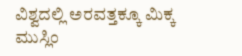ವಿಶ್ವದಲ್ಲಿ ಅರವತ್ತಕ್ಕೂ ಮಿಕ್ಕ ಮುಸ್ಲಿಂ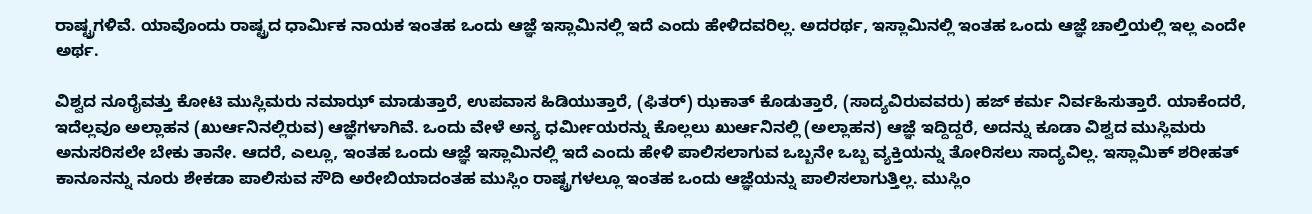ರಾಷ್ಟ್ರಗಳಿವೆ. ಯಾವೊಂದು ರಾಷ್ಟ್ರದ ಧಾರ್ಮಿಕ ನಾಯಕ ಇಂತಹ ಒಂದು ಆಜ್ಞೆ ಇಸ್ಲಾಮಿನಲ್ಲಿ ಇದೆ ಎಂದು ಹೇಳಿದವರಿಲ್ಲ. ಅದರರ್ಥ, ಇಸ್ಲಾಮಿನಲ್ಲಿ ಇಂತಹ ಒಂದು ಆಜ್ಞೆ ಚಾಲ್ತಿಯಲ್ಲಿ ಇಲ್ಲ ಎಂದೇ ಅರ್ಥ.

ವಿಶ್ವದ ನೂರೈವತ್ತು ಕೋಟಿ ಮುಸ್ಲಿಮರು ನಮಾಝ್ ಮಾಡುತ್ತಾರೆ, ಉಪವಾಸ ಹಿಡಿಯುತ್ತಾರೆ, (ಫಿತರ್) ಝಕಾತ್ ಕೊಡುತ್ತಾರೆ, (ಸಾದ್ಯವಿರುವವರು) ಹಜ್ ಕರ್ಮ ನಿರ್ವಹಿಸುತ್ತಾರೆ. ಯಾಕೆಂದರೆ, ಇದೆಲ್ಲವೂ ಅಲ್ಲಾಹನ (ಖುರ್ಆನಿನಲ್ಲಿರುವ) ಆಜ್ಞೆಗಳಾಗಿವೆ. ಒಂದು ವೇಳೆ ಅನ್ಯ ಧರ್ಮೀಯರನ್ನು ಕೊಲ್ಲಲು ಖುರ್ಆನಿನಲ್ಲಿ (ಅಲ್ಲಾಹನ) ಆಜ್ಞೆ ಇದ್ದಿದ್ದರೆ, ಅದನ್ನು ಕೂಡಾ ವಿಶ್ವದ ಮುಸ್ಲಿಮರು ಅನುಸರಿಸಲೇ ಬೇಕು ತಾನೇ. ಆದರೆ, ಎಲ್ಲೂ, ಇಂತಹ ಒಂದು ಆಜ್ಞೆ ಇಸ್ಲಾಮಿನಲ್ಲಿ ಇದೆ ಎಂದು ಹೇಳಿ ಪಾಲಿಸಲಾಗುವ ಒಬ್ಬನೇ ಒಬ್ಬ ವ್ಯಕ್ತಿಯನ್ನು ತೋರಿಸಲು ಸಾದ್ಯವಿಲ್ಲ. ಇಸ್ಲಾಮಿಕ್ ಶರೀಹತ್ ಕಾನೂನನ್ನು ನೂರು ಶೇಕಡಾ ಪಾಲಿಸುವ ಸೌದಿ ಅರೇಬಿಯಾದಂತಹ ಮುಸ್ಲಿಂ ರಾಷ್ಟ್ರಗಳಲ್ಲೂ ಇಂತಹ ಒಂದು ಆಜ್ಞೆಯನ್ನು ಪಾಲಿಸಲಾಗುತ್ತಿಲ್ಲ. ಮುಸ್ಲಿಂ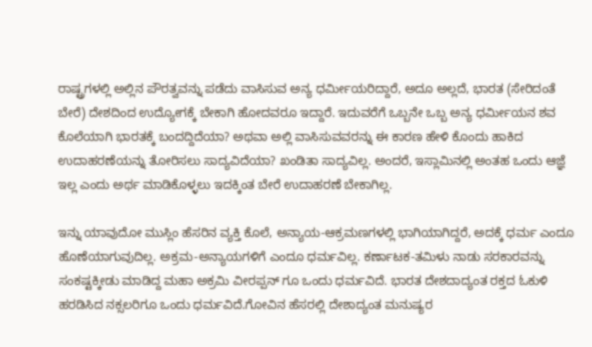ರಾಷ್ಟ್ರಗಳಲ್ಲಿ ಅಲ್ಲಿನ ಪೌರತ್ವವನ್ನು ಪಡೆದು ವಾಸಿಸುವ ಅನ್ಯ ಧರ್ಮೀಯರಿದ್ದಾರೆ, ಅದೂ ಅಲ್ಲದೆ, ಭಾರತ (ಸೇರಿದಂತೆ ಬೇರೆ) ದೇಶದಿಂದ ಉದ್ಯೋಗಕ್ಕೆ ಬೇಕಾಗಿ ಹೋದವರೂ ಇದ್ದಾರೆ. ಇದುವರೆಗೆ ಒಬ್ಬನೇ ಒಬ್ಬ ಅನ್ಯ ಧರ್ಮೀಯನ ಶವ ಕೊಲೆಯಾಗಿ ಭಾರತಕ್ಕೆ ಬಂದದ್ದಿದೆಯಾ? ಅಥವಾ ಅಲ್ಲಿ ವಾಸಿಸುವವರನ್ನು ಈ ಕಾರಣ ಹೇಳಿ ಕೊಂದು ಹಾಕಿದ ಉದಾಹರಣೆಯನ್ನು ತೋರಿಸಲು ಸಾದ್ಯವಿದೆಯಾ? ಖಂಡಿತಾ ಸಾದ್ಯವಿಲ್ಲ. ಅಂದರೆ, ಇಸ್ಲಾಮಿನಲ್ಲಿ ಅಂತಹ ಒಂದು ಆಜ್ಞೆ ಇಲ್ಲ ಎಂದು ಅರ್ಥ ಮಾಡಿಕೊಳ್ಳಲು ಇದಕ್ಕಿಂತ ಬೇರೆ ಉದಾಹರಣೆ ಬೇಕಾಗಿಲ್ಲ.

ಇನ್ನು ಯಾವುದೋ ಮುಸ್ಲಿಂ ಹೆಸರಿನ ವ್ಯಕ್ತಿ ಕೊಲೆ, ಅನ್ಯಾಯ-ಆಕ್ರಮಣಗಳಲ್ಲಿ ಭಾಗಿಯಾಗಿದ್ದರೆ, ಅದಕ್ಕೆ ಧರ್ಮ ಎಂದೂ ಹೊಣೆಯಾಗುವುದಿಲ್ಲ. ಅಕ್ರಮ-ಅನ್ಯಾಯಗಳಿಗೆ ಎಂದೂ ಧರ್ಮವಿಲ್ಲ. ಕರ್ಣಾಟಕ-ತಮಿಳು ನಾಡು ಸರಕಾರವನ್ನು ಸಂಕಷ್ಟಕ್ಕೀಡು ಮಾಡಿದ್ದ ಮಹಾ ಅಕ್ರಮಿ ವೀರಪ್ಪನ್ ಗೂ ಒಂದು ಧರ್ಮವಿದೆ. ಭಾರತ ದೇಶದಾದ್ಯಂತ ರಕ್ತದ ಓಕುಳಿ ಹರಡಿಸಿದ ನಕ್ಸಲರಿಗೂ ಒಂದು ಧರ್ಮವಿದೆ.ಗೋವಿನ ಹೆಸರಲ್ಲಿ ದೇಶಾದ್ಯಂತ ಮನುಷ್ಯರ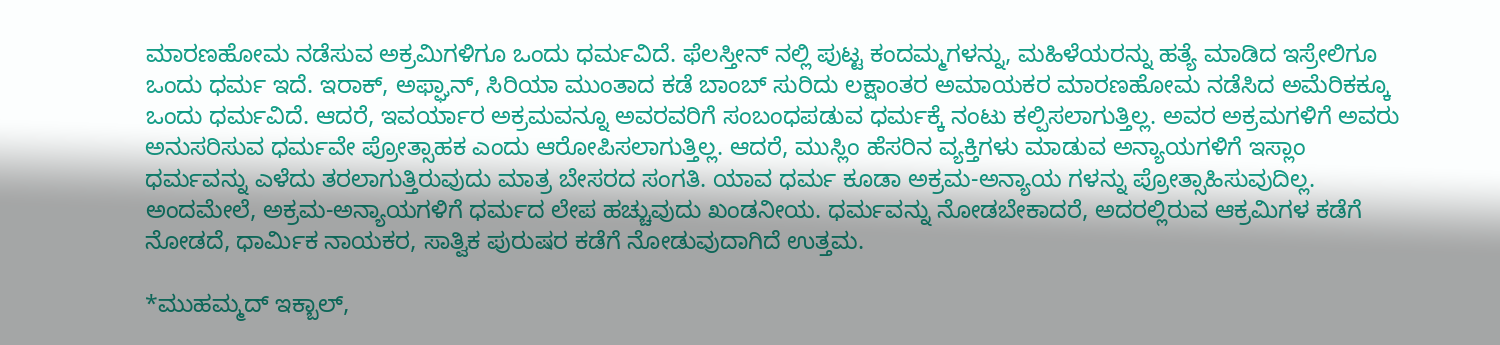ಮಾರಣಹೋಮ ನಡೆಸುವ ಅಕ್ರಮಿಗಳಿಗೂ ಒಂದು ಧರ್ಮವಿದೆ. ಫೆಲಸ್ತೀನ್ ನಲ್ಲಿ ಪುಟ್ಟ ಕಂದಮ್ಮಗಳನ್ನು, ಮಹಿಳೆಯರನ್ನು ಹತ್ಯೆ ಮಾಡಿದ ಇಸ್ರೇಲಿಗೂ ಒಂದು ಧರ್ಮ ಇದೆ. ಇರಾಕ್, ಅಫ್ಘಾನ್, ಸಿರಿಯಾ ಮುಂತಾದ ಕಡೆ ಬಾಂಬ್ ಸುರಿದು ಲಕ್ಷಾಂತರ ಅಮಾಯಕರ ಮಾರಣಹೋಮ ನಡೆಸಿದ ಅಮೆರಿಕಕ್ಕೂ ಒಂದು ಧರ್ಮವಿದೆ. ಆದರೆ, ಇವರ್ಯಾರ ಅಕ್ರಮವನ್ನೂ ಅವರವರಿಗೆ ಸಂಬಂಧಪಡುವ ಧರ್ಮಕ್ಕೆ ನಂಟು ಕಲ್ಪಿಸಲಾಗುತ್ತಿಲ್ಲ. ಅವರ ಅಕ್ರಮಗಳಿಗೆ ಅವರು ಅನುಸರಿಸುವ ಧರ್ಮವೇ ಪ್ರೋತ್ಸಾಹಕ ಎಂದು ಆರೋಪಿಸಲಾಗುತ್ತಿಲ್ಲ. ಆದರೆ, ಮುಸ್ಲಿಂ ಹೆಸರಿನ ವ್ಯಕ್ತಿಗಳು ಮಾಡುವ ಅನ್ಯಾಯಗಳಿಗೆ ಇಸ್ಲಾಂ ಧರ್ಮವನ್ನು ಎಳೆದು ತರಲಾಗುತ್ತಿರುವುದು ಮಾತ್ರ ಬೇಸರದ ಸಂಗತಿ. ಯಾವ ಧರ್ಮ ಕೂಡಾ ಅಕ್ರಮ-ಅನ್ಯಾಯ ಗಳನ್ನು ಪ್ರೋತ್ಸಾಹಿಸುವುದಿಲ್ಲ. ಅಂದಮೇಲೆ, ಅಕ್ರಮ-ಅನ್ಯಾಯಗಳಿಗೆ ಧರ್ಮದ ಲೇಪ ಹಚ್ಚುವುದು ಖಂಡನೀಯ. ಧರ್ಮವನ್ನು ನೋಡಬೇಕಾದರೆ, ಅದರಲ್ಲಿರುವ ಆಕ್ರಮಿಗಳ ಕಡೆಗೆ ನೋಡದೆ, ಧಾರ್ಮಿಕ ನಾಯಕರ, ಸಾತ್ವಿಕ ಪುರುಷರ ಕಡೆಗೆ ನೋಡುವುದಾಗಿದೆ ಉತ್ತಮ.

*ಮುಹಮ್ಮದ್ ಇಕ್ಬಾಲ್,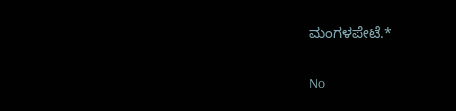ಮಂಗಳಪೇಟೆ.*

No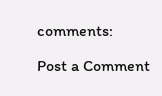comments:

Post a Comment